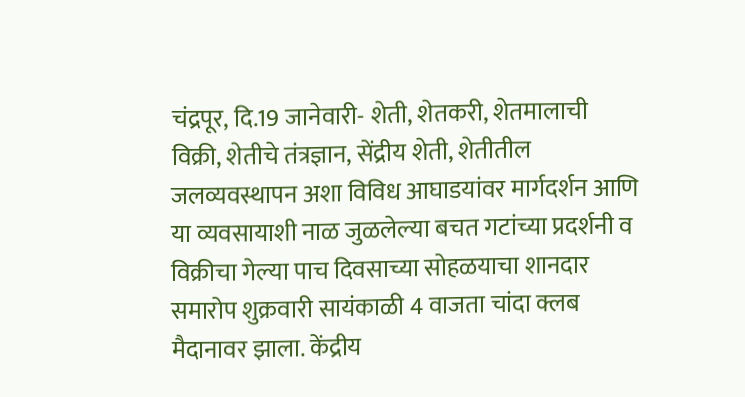चंद्रपूर, दि.19 जानेवारी- शेती, शेतकरी, शेतमालाची विक्री, शेतीचे तंत्रज्ञान, सेंद्रीय शेती, शेतीतील जलव्यवस्थापन अशा विविध आघाडयांवर मार्गदर्शन आणि या व्यवसायाशी नाळ जुळलेल्या बचत गटांच्या प्रदर्शनी व विक्रीचा गेल्या पाच दिवसाच्या सोहळयाचा शानदार समारोप शुक्रवारी सायंकाळी 4 वाजता चांदा क्लब मैदानावर झाला. केंद्रीय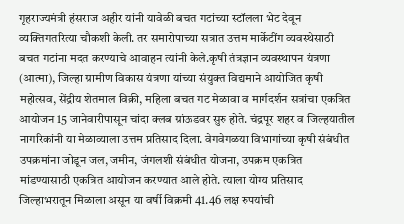गृहराज्यमंत्री हंसराज अहीर यांनी यावेळी बचत गटांच्या स्टॉलला भेट देवून व्यक्तिगतरित्या चौकशी केली. तर समारोपाच्या सत्रात उत्तम मार्केटींग व्यवस्थेसाठी बचत गटांना मदत करण्याचे आवाहन त्यांनी केले.कृषी तंत्रज्ञान व्यवस्थापन यंत्रणा (आत्मा), जिल्हा ग्रामीण विकास यंत्रणा यांच्या संयुक्त विद्यमाने आयोजित कृषी महोत्सव, सेंद्रीय शेतमाल विक्री, महिला बचत गट मेळावा व मार्गदर्शन सत्रांचा एकत्रित आयोजन 15 जानेवारीपासून चांदा क्लब ग्रांऊडवर सुरु होते. चंद्रपूर शहर व जिल्हयातील नागरिकांनी या मेळाव्याला उत्तम प्रतिसाद दिला. वेगवेगळया विभागांच्या कृषी संबंधीत उपक्रमांना जोडून जल, जमीन, जंगलशी संबंधीत योजना, उपक्रम एकत्रित मांडण्यासाठी एकत्रित आयोजन करण्यात आले होते. त्याला योग्य प्रतिसाद जिल्हाभरातून मिळाला असून या वर्षी विक्रमी 41.46 लक्ष रुपयांची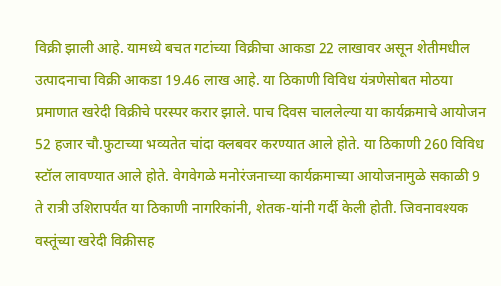विक्री झाली आहे. यामध्ये बचत गटांच्या विक्रीचा आकडा 22 लाखावर असून शेतीमधील उत्पादनाचा विक्री आकडा 19.46 लाख आहे. या ठिकाणी विविध यंत्रणेसोबत मोठया प्रमाणात खरेदी विक्रीचे परस्पर करार झाले. पाच दिवस चाललेल्या या कार्यक्रमाचे आयोजन 52 हजार चौ.फुटाच्या भव्यतेत चांदा क्लबवर करण्यात आले होते. या ठिकाणी 260 विविध स्टॉल लावण्यात आले होते. वेगवेगळे मनोरंजनाच्या कार्यक्रमाच्या आयोजनामुळे सकाळी 9 ते रात्री उशिरापर्यंत या ठिकाणी नागरिकांनी, शेतक-यांनी गर्दी केली होती. जिवनावश्यक वस्तूंच्या खरेदी विक्रीसह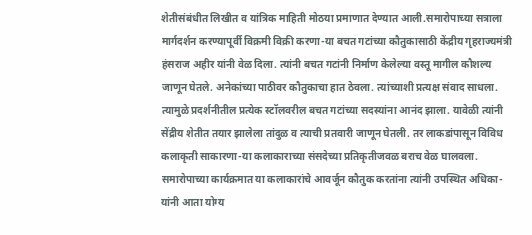शेतीसंबंधीत लिखीत व यांत्रिक माहिती मोठया प्रमाणात देण्यात आली.समारोपाच्या सत्राला मार्गदर्शन करण्यापूर्वी विक्रमी विक्री करणा-या बचत गटांच्या कौतुकासाठी केंद्रीय गृहराज्यमंत्री हंसराज अहीर यांनी वेळ दिला. त्यांनी बचत गटांनी निर्माण केलेल्या वस्तू मागील कौशल्य जाणून घेतले. अनेकांच्या पाठीवर कौतुकाचा हात ठेवला. त्यांच्याशी प्रत्यक्ष संवाद साधला. त्यामुळे प्रदर्शनीतील प्रत्येक स्टॉलवरील बचत गटांच्या सदस्यांना आनंद झाला. यावेळी त्यांनी सेंद्रीय शेतीत तयार झालेला तांदुळ व त्याची प्रतवारी जाणून घेतली. तर लाकडांपासून विविध कलाकृती साकारणा-या कलाकाराच्या संसदेच्या प्रतिकृतीजवळ बराच वेळ घालवला. समारोपाच्या कार्यक्रमात या कलाकारांचे आवर्जून कौतुक करतांना त्यांनी उपस्थित अधिका-यांनी आता योग्य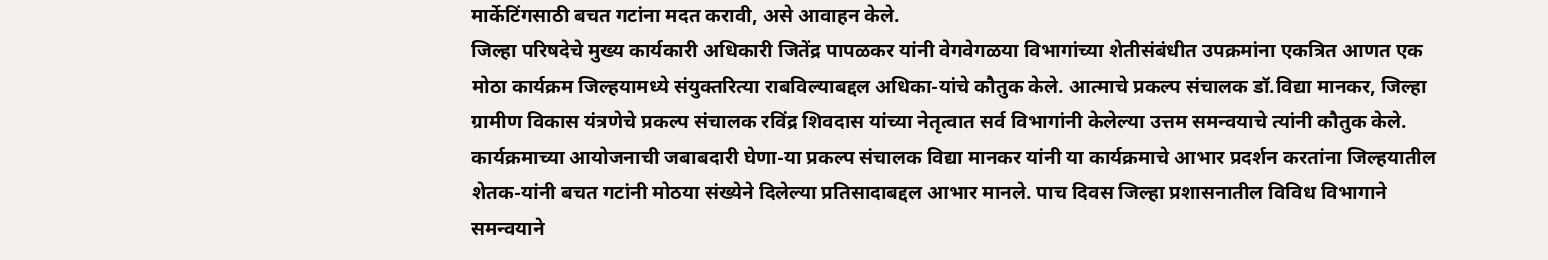मार्केटिंगसाठी बचत गटांना मदत करावी, असे आवाहन केले.
जिल्हा परिषदेचे मुख्य कार्यकारी अधिकारी जितेंद्र पापळकर यांनी वेगवेगळया विभागांच्या शेतीसंबंधीत उपक्रमांना एकत्रित आणत एक मोठा कार्यक्रम जिल्हयामध्ये संयुक्तरित्या राबविल्याबद्दल अधिका-यांचे कौतुक केले. आत्माचे प्रकल्प संचालक डॉ.विद्या मानकर, जिल्हा ग्रामीण विकास यंत्रणेचे प्रकल्प संचालक रविंद्र शिवदास यांच्या नेतृत्वात सर्व विभागांनी केलेल्या उत्तम समन्वयाचे त्यांनी कौतुक केले. कार्यक्रमाच्या आयोजनाची जबाबदारी घेणा-या प्रकल्प संचालक विद्या मानकर यांनी या कार्यक्रमाचे आभार प्रदर्शन करतांना जिल्हयातील शेतक-यांनी बचत गटांनी मोठया संख्येने दिलेल्या प्रतिसादाबद्दल आभार मानले. पाच दिवस जिल्हा प्रशासनातील विविध विभागाने समन्वयाने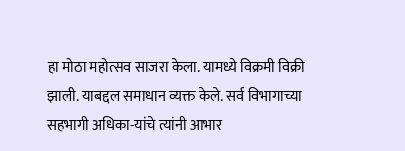हा मोठा महोत्सव साजरा केला. यामध्ये विक्रमी विक्री झाली. याबद्दल समाधान व्यक्त केले. सर्व विभागाच्या सहभागी अधिका-यांचे त्यांनी आभार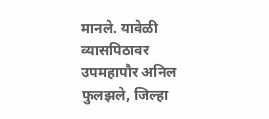मानले. यावेळी व्यासपिठावर उपमहापौर अनिल फुलझले, जिल्हा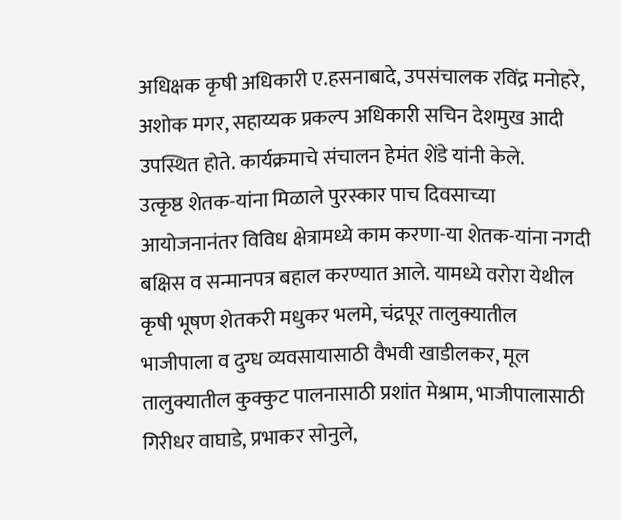अधिक्षक कृषी अधिकारी ए.हसनाबादे, उपसंचालक रविंद्र मनोहरे, अशोक मगर, सहाय्यक प्रकल्प अधिकारी सचिन देशमुख आदी उपस्थित होते. कार्यक्रमाचे संचालन हेमंत शेंडे यांनी केले.
उत्कृष्ठ शेतक-यांना मिळाले पुरस्कार पाच दिवसाच्या आयोजनानंतर विविध क्षेत्रामध्ये काम करणा-या शेतक-यांना नगदी बक्षिस व सन्मानपत्र बहाल करण्यात आले. यामध्ये वरोरा येथील कृषी भूषण शेतकरी मधुकर भलमे, चंद्रपूर तालुक्यातील भाजीपाला व दुग्ध व्यवसायासाठी वैभवी खाडीलकर, मूल तालुक्यातील कुक्कुट पालनासाठी प्रशांत मेश्राम, भाजीपालासाठी गिरीधर वाघाडे, प्रभाकर सोनुले,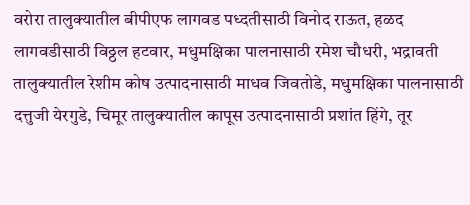वरोरा तालुक्यातील बीपीएफ लागवड पध्दतीसाठी विनोद राऊत, हळद लागवडीसाठी विठ्ठल हटवार, मधुमक्षिका पालनासाठी रमेश चौधरी, भद्रावती तालुक्यातील रेशीम कोष उत्पादनासाठी माधव जिवतोडे, मधुमक्षिका पालनासाठी दत्तुजी येरगुडे, चिमूर तालुक्यातील कापूस उत्पादनासाठी प्रशांत हिंगे, तूर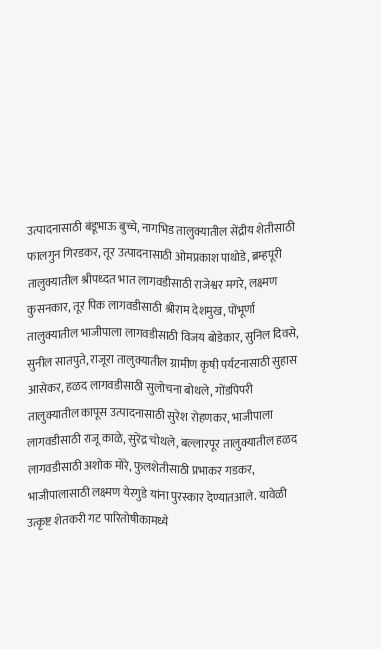उत्पादनासाठी बंडूभाऊ बुच्चे, नागभिड तालुक्यातील सेंद्रीय शेतीसाठी फालगुन गिरडकर, तूर उत्पादनासाठी ओमप्रकाश पाथोडे, ब्रम्हपूरी तालुक्यातील श्रीपध्दत भात लागवडीसाठी राजेश्वर मगरे, लक्ष्मण कुसनकार, तूर पिक लागवडीसाठी श्रीराम देशमुख, पोंभूर्णा तालुक्यातील भाजीपाला लागवडीसाठी विजय बोडेकार, सुनिल दिवसे, सुनील सातपुते, राजूरा तालुक्यातील ग्रामीण कृषी पर्यटनासाठी सुहास आसेकर, हळद लागवडीसाठी सुलोचना बोथले, गोंडपिपरी तालुक्यातील कापूस उत्पादनासाठी सुरेश रोहणकर, भाजीपाला लागवडीसाठी राजू काळे, सुरेंद्र चोथले, बल्लारपूर तालुक्यातील हळद लागवडीसाठी अशोक मोरे, फुलशेतीसाठी प्रभाकर गडकर, भाजीपालासाठी लक्ष्मण येरगुडे यांना पुरस्कार देण्यातआले. यावेळी उत्कृष्ट शेतकरी गट पारितोषीकामध्ये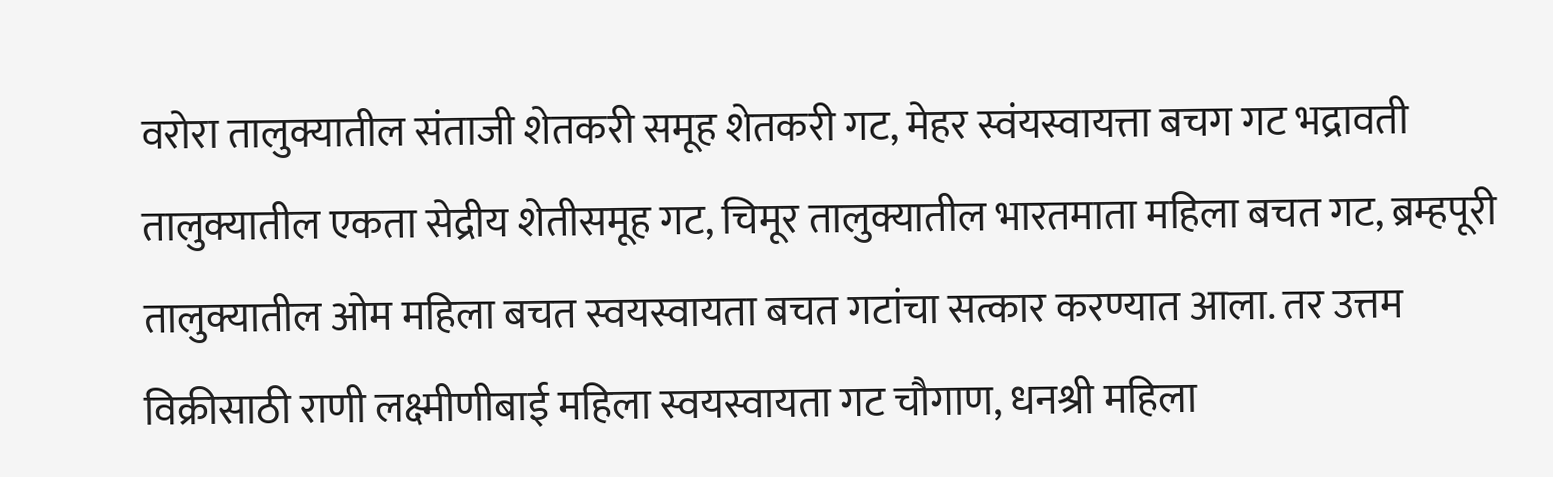वरोरा तालुक्यातील संताजी शेतकरी समूह शेतकरी गट, मेहर स्वंयस्वायत्ता बचग गट भद्रावती तालुक्यातील एकता सेद्रीय शेतीसमूह गट, चिमूर तालुक्यातील भारतमाता महिला बचत गट, ब्रम्हपूरी तालुक्यातील ओम महिला बचत स्वयस्वायता बचत गटांचा सत्कार करण्यात आला. तर उत्तम विक्रीसाठी राणी लक्ष्मीणीबाई महिला स्वयस्वायता गट चौगाण, धनश्री महिला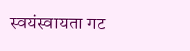स्वयंस्वायता गट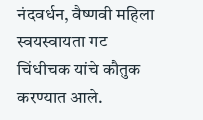नंदवर्धन, वैष्णवी महिला स्वयस्वायता गट चिंधीचक यांचे कौतुक करण्यात आले.